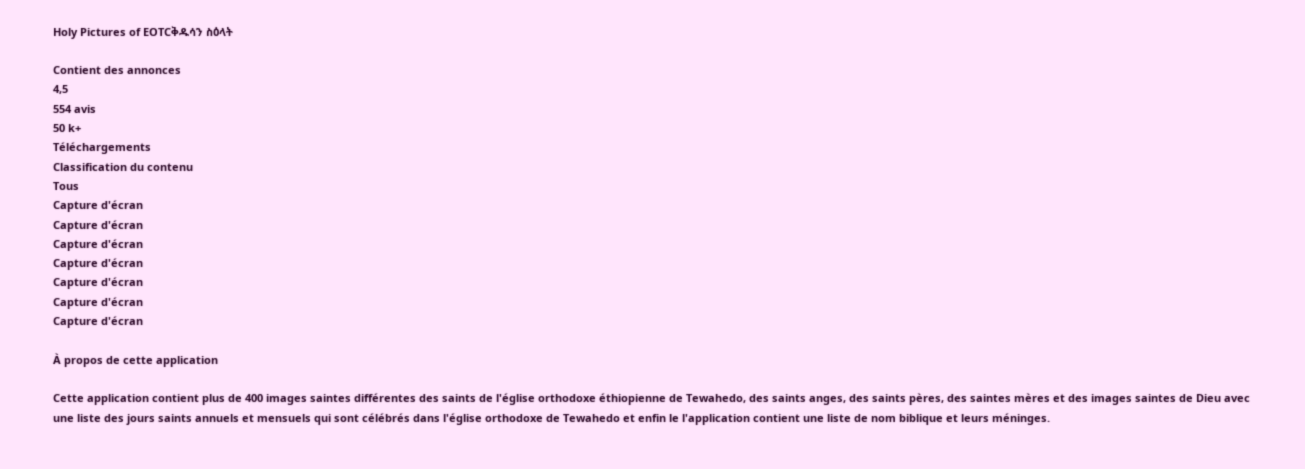Holy Pictures of EOTCቅዱሳን ስዕላት

Contient des annonces
4,5
554 avis
50 k+
Téléchargements
Classification du contenu
Tous
Capture d'écran
Capture d'écran
Capture d'écran
Capture d'écran
Capture d'écran
Capture d'écran
Capture d'écran

À propos de cette application

Cette application contient plus de 400 images saintes différentes des saints de l'église orthodoxe éthiopienne de Tewahedo, des saints anges, des saints pères, des saintes mères et des images saintes de Dieu avec une liste des jours saints annuels et mensuels qui sont célébrés dans l'église orthodoxe de Tewahedo et enfin le l'application contient une liste de nom biblique et leurs méninges.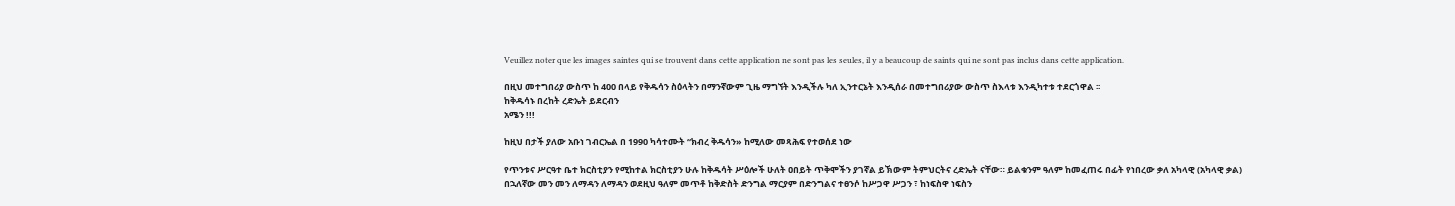Veuillez noter que les images saintes qui se trouvent dans cette application ne sont pas les seules, il y a beaucoup de saints qui ne sont pas inclus dans cette application.

በዚህ መተግበሪያ ውስጥ ከ 400 በላይ የቅዱሳን ስዕላትን በማንኛውም ጊዜ ማግኘት እንዲችሉ ካለ ኢንተርኔት እንዲሰራ በመተግበሪያው ውስጥ ስእላቱ እንዲካተቱ ተደርጎዋል ፡፡
ከቅዱሳኑ በረከት ረድኤት ይደርብን
አሜን !!!

ከዚህ በታች ያለው አቡነ ገብርኤል በ 1990 ካሳተሙት “ክብረ ቅዱሳን» ከሚለው መጻሕፍ የተወሰደ ነው

የጥንቱና ሥርዓተ ቤተ ክርስቲያን የሚከተል ክርስቲያን ሁሉ ከቅዱሳት ሥዕሎች ሁለት ዐበይት ጥቅሞችን ያገኛል ይኽውም ትምህርትና ረድኤት ናቸው። ይልቁንም ዓለም ከመፈጠሩ በፊት የነበረው ቃለ አካላዊ (አካላዊ ቃል) በኋለኛው መን መን ለማዳን ለማዳን ወደዚህ ዓለም መጥቶ ከቅድስት ድንግል ማርያም በድንግልና ተፀንሶ ከሥጋዋ ሥጋን ፣ ከነፍስዋ ነፍስን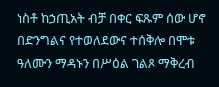ነስቶ ከኃጢአት ብቻ በቀር ፍጹም ሰው ሆኖ በድንግልና የተወለደውና ተሰቅሎ በሞቱ ዓለሙን ማዳኑን በሥዕል ገልጾ ማቅረብ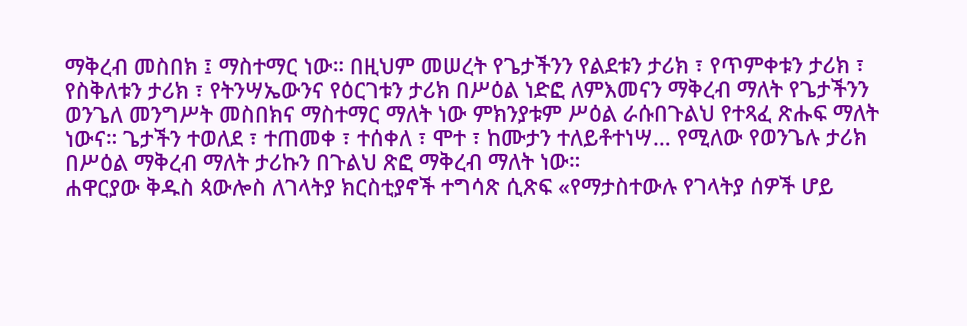ማቅረብ መስበክ ፤ ማስተማር ነው። በዚህም መሠረት የጌታችንን የልደቱን ታሪክ ፣ የጥምቀቱን ታሪክ ፣ የስቅለቱን ታሪክ ፣ የትንሣኤውንና የዕርገቱን ታሪክ በሥዕል ነድፎ ለምእመናን ማቅረብ ማለት የጌታችንን ወንጌለ መንግሥት መስበክና ማስተማር ማለት ነው ምክንያቱም ሥዕል ራሱበጉልህ የተጻፈ ጽሑፍ ማለት ነውና። ጌታችን ተወለደ ፣ ተጠመቀ ፣ ተሰቀለ ፣ ሞተ ፣ ከሙታን ተለይቶተነሣ… የሚለው የወንጌሉ ታሪክ በሥዕል ማቅረብ ማለት ታሪኩን በጉልህ ጽፎ ማቅረብ ማለት ነው።
ሐዋርያው ቅዱስ ጳውሎስ ለገላትያ ክርስቲያኖች ተግሳጽ ሲጽፍ «የማታስተውሉ የገላትያ ሰዎች ሆይ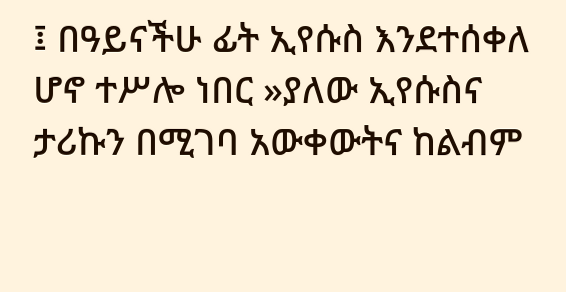፤ በዓይናችሁ ፊት ኢየሱስ እንደተሰቀለ ሆኖ ተሥሎ ነበር »ያለው ኢየሱስና ታሪኩን በሚገባ አውቀውትና ከልብም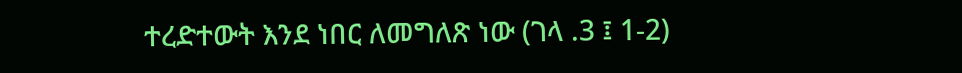ተረድተውት እንደ ነበር ለመግለጽ ነው (ገላ .3 ፤ 1-2)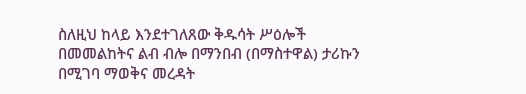ስለዚህ ከላይ እንደተገለጸው ቅዱሳት ሥዕሎች በመመልከትና ልብ ብሎ በማንበብ (በማስተዋል) ታሪኩን በሚገባ ማወቅና መረዳት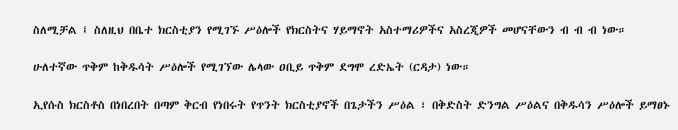ስለሚቻል ፤ ስለዚህ በቤተ ክርስቲያን የሚገኙ ሥዕሎች የክርስትና ሃይማኖት አስተማሪዎችና አስረጂዎች መሆናቸውን ብ ብ ብ ነው።

ሁለተኛው ጥቅም ከቅዱሳት ሥዕሎች የሚገኘው ሌላው ዐቢይ ጥቅም ደግሞ ረድኤት (ርዳታ) ነው።

ኢየሱስ ክርስቶስ በነበረበት በጣም ቅርብ የነበሩት የጥንት ክርስቲያኖች በጌታችን ሥዕል ፣ በቅድስት ድንግል ሥዕልና በቅዱሳን ሥዕሎች ይማፀኑ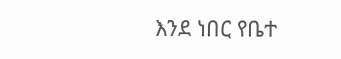እንደ ነበር የቤተ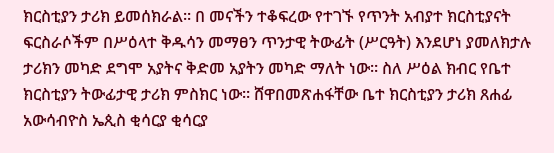ክርስቲያን ታሪክ ይመሰክራል። በ መናችን ተቆፍረው የተገኙ የጥንት አብያተ ክርስቲያናት ፍርስራሶችም በሥዕላተ ቅዱሳን መማፀን ጥንታዊ ትውፊት (ሥርዓት) እንደሆነ ያመለክታሉ ታሪክን መካድ ደግሞ አያትና ቅድመ አያትን መካድ ማለት ነው። ስለ ሥዕል ክብር የቤተ ክርስቲያን ትውፊታዊ ታሪክ ምስክር ነው። ሸዋበመጽሐፋቸው ቤተ ክርስቲያን ታሪክ ጸሐፊ አውሳብዮስ ኤጲስ ቂሳርያ ቂሳርያ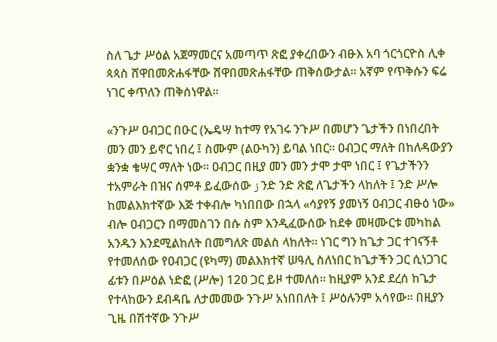ስለ ጌታ ሥዕል አጀማመርና አመጣጥ ጽፎ ያቀረበውን ብፁእ አባ ጎርጎርዮስ ሊቀ ጳጳስ ሸዋበመጽሐፋቸው ሸዋበመጽሐፋቸው ጠቅሰውታል። አኛም የጥቅሱን ፍሬ ነገር ቀጥለን ጠቅሰነዋል።

«ንጉሥ ዐብጋር በዑር (ኤዴሣ ከተማ የአገሩ ንጉሥ በመሆን ጌታችን በነበረበት መን መን ይኖር ነበረ ፤ ስሙም (ልዑካን) ይባል ነበር። ዐብጋር ማለት በከለዳውያን ቋንቋ ቄሣር ማለት ነው። ዐብጋር በዚያ መን መን ታሞ ታሞ ነበር ፤ የጌታችንን ተአምራት በዝና ሰምቶ ይፈውሰው ز ንድ ንድ ጽፎ ለጌታችን ላከለት ፤ ንድ ሥሎ ከመልእክተኛው እጅ ተቀብሎ ካነበበው በኋላ «ሳያየኝ ያመነኝ ዐብጋር ብፁዕ ነው» ብሎ ዐብጋርን በማመስገን በሱ ስም እንዲፈውሰው ከደቀ መዛሙርቱ መካከል አንዱን እንደሚልከለት በመግለጽ መልስ ላከለት። ነገር ግን ከጌታ ጋር ተገናኝቶ የተመለሰው የዐብጋር (ዩካማ) መልእክተኛ ሠዓሊ ስለነበር ከጌታችን ጋር ሲነጋገር ፊቱን በሥዕል ነድፎ (ሥሎ) 120 ጋር ይዞ ተመለሰ። ከዚያም አንደ ደረሰ ከጌታ የተላከውን ደብዳቤ ለታመመው ንጉሥ አነበበለት ፤ ሥዕሉንም አሳየው። በዚያን ጊዜ በሽተኛው ንጉሥ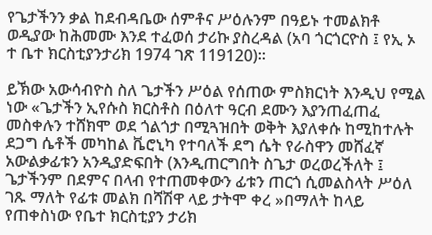የጌታችንን ቃል ከደብዳቤው ሰምቶና ሥዕሉንም በዓይኑ ተመልክቶ ወዲያው ከሕመሙ እንደ ተፈወሰ ታሪኩ ያስረዳል (አባ ጎርጎርዮስ ፤ የኢ ኦ ተ ቤተ ክርስቲያንታሪክ 1974 ገጽ 119120)።

ይኽው አውሳብዮስ ስለ ጌታችን ሥዕል የሰጠው ምስክርነት እንዲህ የሚል ነው «ጌታችን ኢየሱስ ክርስቶስ በዕለተ ዓርብ ደሙን እያንጠፈጠፈ መስቀሉን ተሸክሞ ወደ ጎልጎታ በሚጓዝበት ወቅት እያለቀሱ ከሚከተሉት ደጋግ ሴቶች መካከል ቬሮኒካ የተባለች ደግ ሴት የራስዋን መሸፈኛ አውልቃፊቱን አንዲያድፍበት (እንዲጠርግበት ስጌታ ወረወረችለት ፤ ጌታችንም በደምና በላብ የተጠመቀውን ፊቱን ጠርጎ ሲመልስላት ሥዕለ ገጹ ማለት የፊቱ መልክ በሻሽዋ ላይ ታትሞ ቀረ »በማለት ከላይ የጠቀስነው የቤተ ክርስቲያን ታሪክ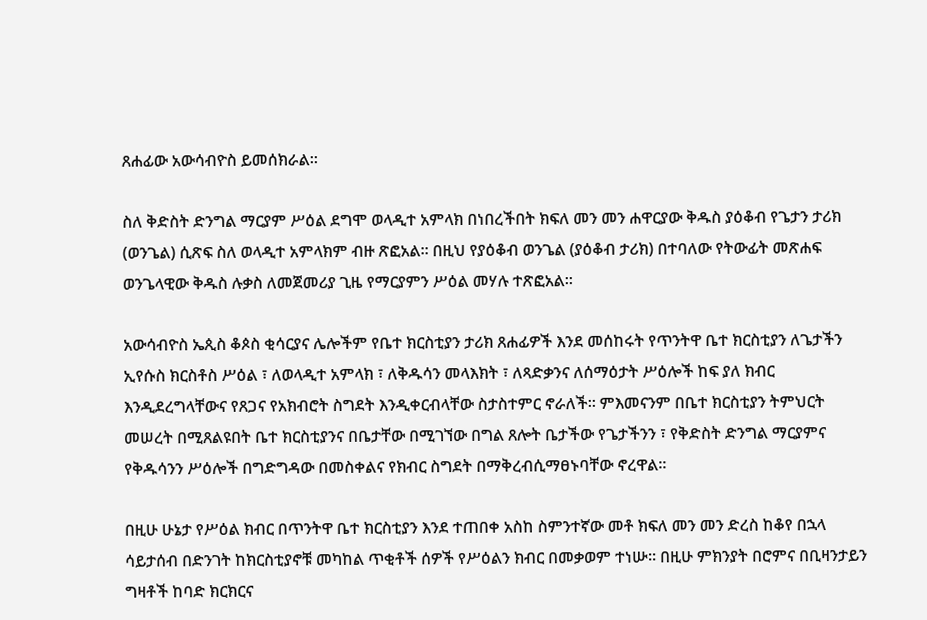ጸሐፊው አውሳብዮስ ይመሰክራል።

ስለ ቅድስት ድንግል ማርያም ሥዕል ደግሞ ወላዲተ አምላክ በነበረችበት ክፍለ መን መን ሐዋርያው ቅዱስ ያዕቆብ የጌታን ታሪክ (ወንጌል) ሲጽፍ ስለ ወላዲተ አምላክም ብዙ ጽፎአል። በዚህ የያዕቆብ ወንጌል (ያዕቆብ ታሪክ) በተባለው የትውፊት መጽሐፍ ወንጌላዊው ቅዱስ ሉቃስ ለመጀመሪያ ጊዜ የማርያምን ሥዕል መሃሉ ተጽፎአል።

አውሳብዮስ ኤጲስ ቆጶስ ቂሳርያና ሌሎችም የቤተ ክርስቲያን ታሪክ ጸሐፊዎች እንደ መሰከሩት የጥንትዋ ቤተ ክርስቲያን ለጌታችን ኢየሱስ ክርስቶስ ሥዕል ፣ ለወላዲተ አምላክ ፣ ለቅዱሳን መላእክት ፣ ለጻድቃንና ለሰማዕታት ሥዕሎች ከፍ ያለ ክብር እንዲደረግላቸውና የጸጋና የአክብሮት ስግደት እንዲቀርብላቸው ስታስተምር ኖራለች። ምእመናንም በቤተ ክርስቲያን ትምህርት መሠረት በሚጸልዩበት ቤተ ክርስቲያንና በቤታቸው በሚገኘው በግል ጸሎት ቤታችው የጌታችንን ፣ የቅድስት ድንግል ማርያምና የቅዱሳንን ሥዕሎች በግድግዳው በመስቀልና የክብር ስግደት በማቅረብሲማፀኑባቸው ኖረዋል።

በዚሁ ሁኔታ የሥዕል ክብር በጥንትዋ ቤተ ክርስቲያን እንደ ተጠበቀ አስከ ስምንተኛው መቶ ክፍለ መን መን ድረስ ከቆየ በኋላ ሳይታሰብ በድንገት ከክርስቲያኖቹ መካከል ጥቂቶች ሰዎች የሥዕልን ክብር በመቃወም ተነሡ። በዚሁ ምክንያት በሮምና በቢዛንታይን ግዛቶች ከባድ ክርክርና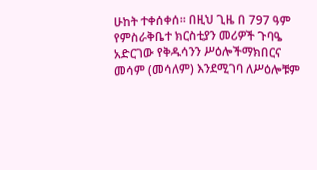ሁከት ተቀሰቀሰ። በዚህ ጊዜ በ 797 ዓም የምስራቅቤተ ክርስቲያን መሪዎች ጉባዔ አድርገው የቅዱሳንን ሥዕሎችማክበርና መሳም (መሳለም) እንደሚገባ ለሥዕሎቹም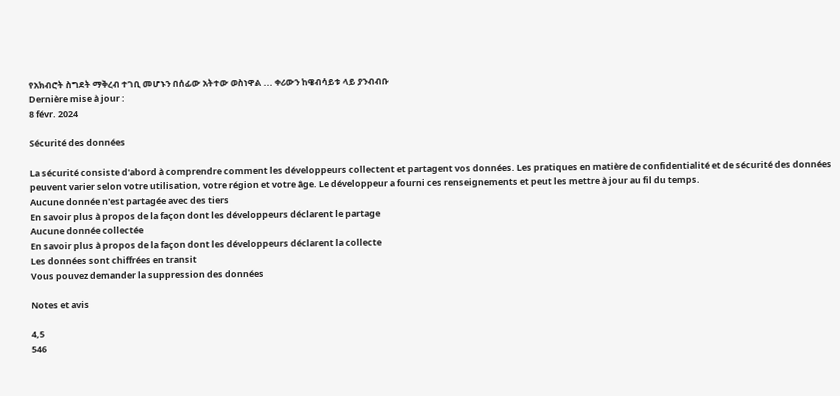የአክብሮት ስግደት ማቅረብ ተገቢ መሆኑን በሰፊው አትተው ወስነዋል ... ቀሪውን ከዌብሳይቱ ላይ ያንብብቡ
Dernière mise à jour :
8 févr. 2024

Sécurité des données

La sécurité consiste d'abord à comprendre comment les développeurs collectent et partagent vos données. Les pratiques en matière de confidentialité et de sécurité des données peuvent varier selon votre utilisation, votre région et votre âge. Le développeur a fourni ces renseignements et peut les mettre à jour au fil du temps.
Aucune donnée n'est partagée avec des tiers
En savoir plus à propos de la façon dont les développeurs déclarent le partage
Aucune donnée collectée
En savoir plus à propos de la façon dont les développeurs déclarent la collecte
Les données sont chiffrées en transit
Vous pouvez demander la suppression des données

Notes et avis

4,5
546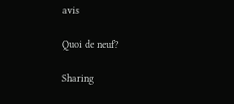avis

Quoi de neuf?

Sharing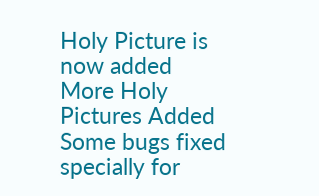Holy Picture is now added
More Holy Pictures Added
Some bugs fixed specially for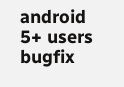android 5+ users
bugfix